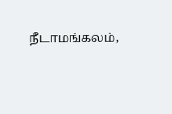நீடாமங்கலம்,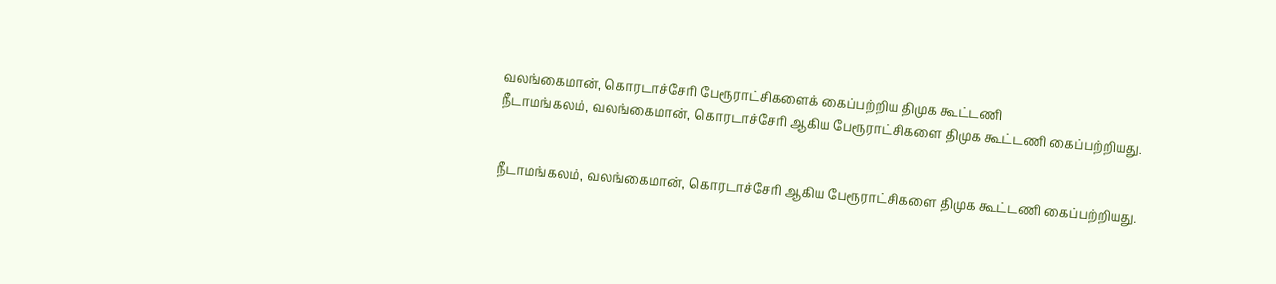வலங்கைமான், கொரடாச்சேரி பேரூராட்சிகளைக் கைப்பற்றிய திமுக கூட்டணி
நீடாமங்கலம், வலங்கைமான், கொரடாச்சேரி ஆகிய பேரூராட்சிகளை திமுக கூட்டணி கைப்பற்றியது.


நீடாமங்கலம், வலங்கைமான், கொரடாச்சேரி ஆகிய பேரூராட்சிகளை திமுக கூட்டணி கைப்பற்றியது.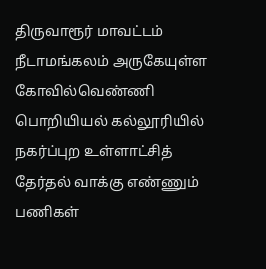திருவாரூர் மாவட்டம் நீடாமங்கலம் அருகேயுள்ள கோவில்வெண்ணி பொறியியல் கல்லூரியில் நகர்ப்புற உள்ளாட்சித் தேர்தல் வாக்கு எண்ணும் பணிகள்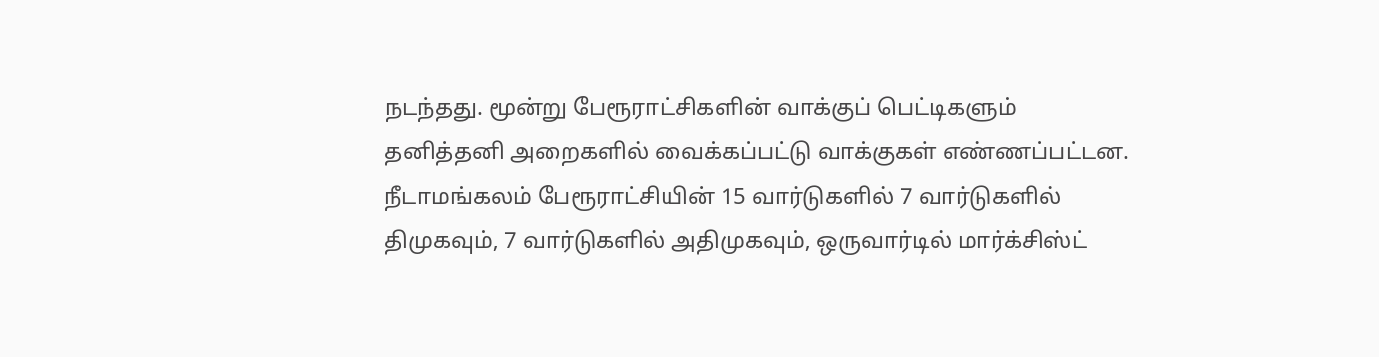நடந்தது. மூன்று பேரூராட்சிகளின் வாக்குப் பெட்டிகளும் தனித்தனி அறைகளில் வைக்கப்பட்டு வாக்குகள் எண்ணப்பட்டன.
நீடாமங்கலம் பேரூராட்சியின் 15 வார்டுகளில் 7 வார்டுகளில் திமுகவும், 7 வார்டுகளில் அதிமுகவும், ஒருவார்டில் மார்க்சிஸ்ட்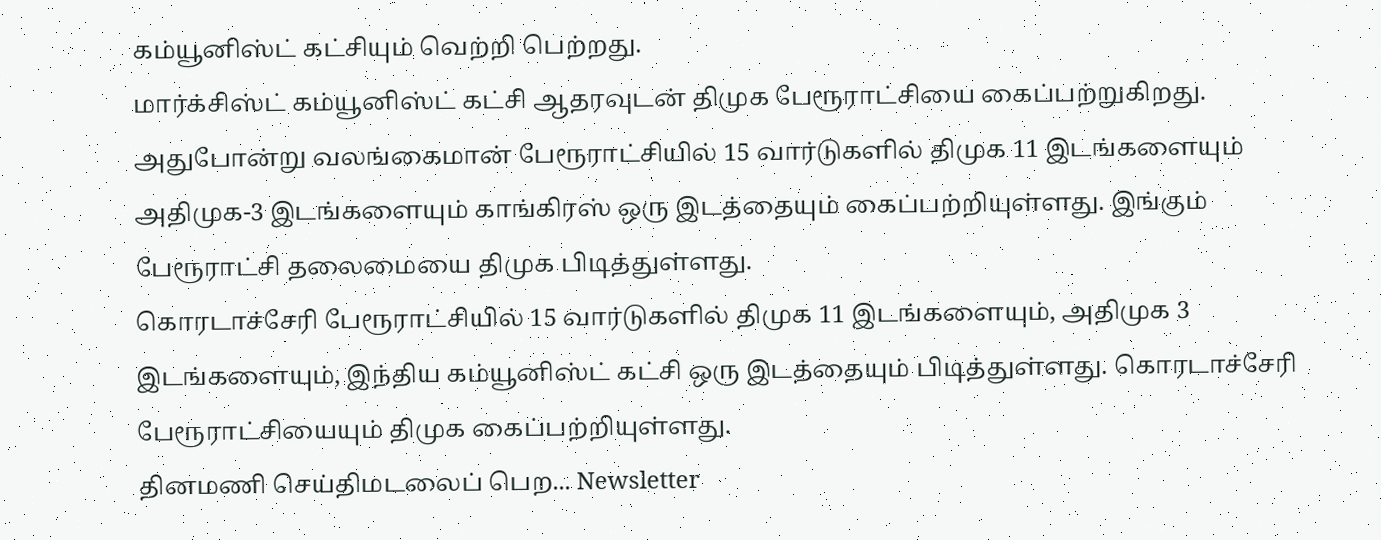கம்யூனிஸ்ட் கட்சியும் வெற்றி பெற்றது.
மார்க்சிஸ்ட் கம்யூனிஸ்ட் கட்சி ஆதரவுடன் திமுக பேரூராட்சியை கைப்பற்றுகிறது.
அதுபோன்று வலங்கைமான் பேரூராட்சியில் 15 வார்டுகளில் திமுக 11 இடங்களையும் அதிமுக-3 இடங்களையும் காங்கிரஸ் ஒரு இடத்தையும் கைப்பற்றியுள்ளது. இங்கும் பேரூராட்சி தலைமையை திமுக பிடித்துள்ளது.
கொரடாச்சேரி பேரூராட்சியில் 15 வார்டுகளில் திமுக 11 இடங்களையும், அதிமுக 3 இடங்களையும், இந்திய கம்யூனிஸ்ட் கட்சி ஒரு இடத்தையும் பிடித்துள்ளது. கொரடாச்சேரி பேரூராட்சியையும் திமுக கைப்பற்றியுள்ளது.
தினமணி செய்திமடலைப் பெற... Newsletter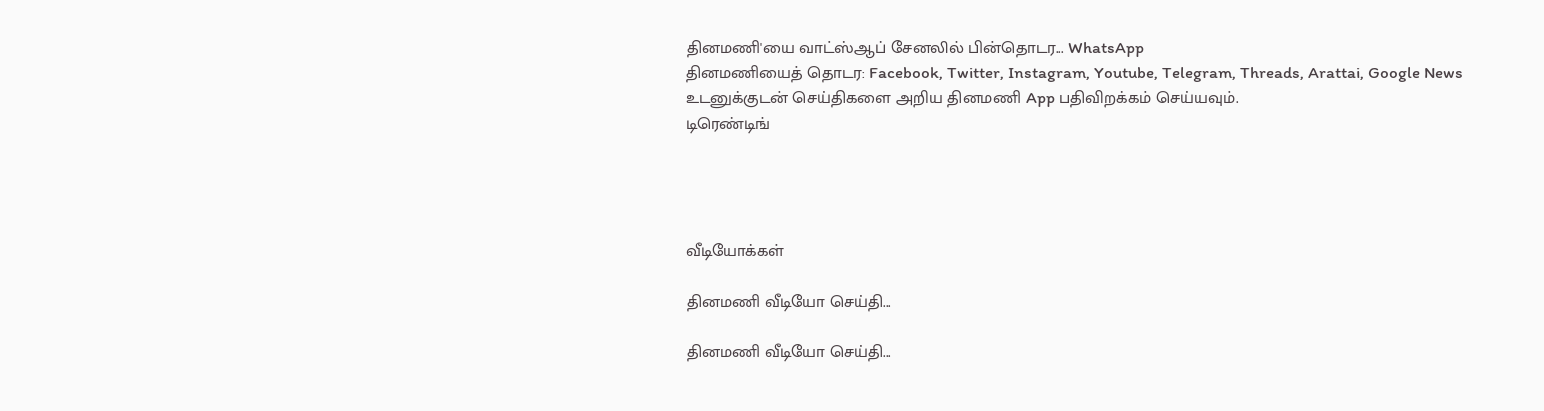தினமணி'யை வாட்ஸ்ஆப் சேனலில் பின்தொடர... WhatsApp
தினமணியைத் தொடர: Facebook, Twitter, Instagram, Youtube, Telegram, Threads, Arattai, Google News
உடனுக்குடன் செய்திகளை அறிய தினமணி App பதிவிறக்கம் செய்யவும்.
டிரெண்டிங்




வீடியோக்கள்

தினமணி வீடியோ செய்தி...

தினமணி வீடியோ செய்தி...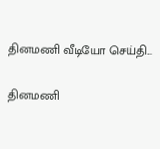தினமணி வீடியோ செய்தி...

தினமணி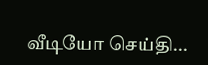வீடியோ செய்தி...